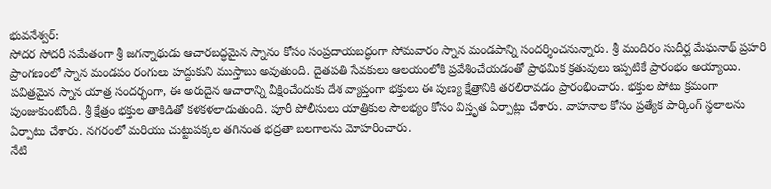భువనేశ్వర్:
సోదర సోదరీ సమేతంగా శ్రీ జగన్నాథుడు ఆచారబద్ధమైన స్నానం కోసం సంప్రదాయబద్ధంగా సోమవారం స్నాన మండపాన్ని సందర్శించనున్నారు. శ్రీ మందిరం సుదీర్ఘ మేఘనాథ్ ప్రహరి ప్రాంగణంలో స్నాన మండపం రంగులు హద్దుకుని ముస్తాబు అవుతుంది. దైతపతి సేవకులు ఆలయంలోకి ప్రవేశించేయడంతో ప్రాథమిక క్రతువులు ఇప్పటికే ప్రారంభం అయ్యాయి. పవిత్రమైన స్నాన యాత్ర సందర్భంగా, ఈ అరుదైన ఆచారాన్ని వీక్షించేందుకు దేశ వ్యాప్తంగా భక్తులు ఈ పుణ్య క్షేత్రానికి తరలిరావడం ప్రారంభించారు. భక్తుల పోటు క్రమంగా పుంజుకుంటోంది. శ్రీ క్షేత్రం భక్తుల తాకిడితో కళకళలాడుతుంది. పూరీ పోలీసులు యాత్రికుల సౌలభ్యం కోసం విస్తృత ఏర్పాట్లు చేశారు. వాహనాల కోసం ప్రత్యేక పార్కింగ్ స్థలాలను ఏర్పాటు చేశారు. నగరంలో మరియు చుట్టుపక్కల తగినంత భద్రతా బలగాలను మోహరించారు.
నేటి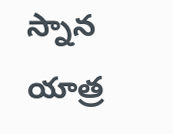స్నాన యాత్ర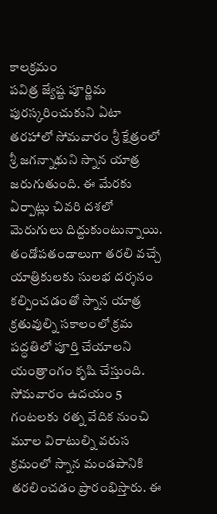కాలక్రమం
పవిత్ర జ్యేష్ట పూర్ణిమ పురస్కరించుకుని ఏటా తరహాలో సోమవారం శ్రీ క్షేత్రంలో శ్రీ జగన్నాథుని స్నాన యాత్ర జరుగుతుంది. ఈ మేరకు ఏర్పాట్లు చివరి దశలో మెరుగులు దిద్దుకుంటున్నాయి. తండోపతండాలుగా తరలి వచ్చే యాత్రికులకు సులభ దర్శనం కల్పించడంతో స్నాన యాత్ర క్రతువుల్ని సకాలంలో క్రమ పద్ధతిలో పూర్తి చేయాలని యంత్రాంగం కృషి చేస్తుంది.
సోమవారం ఉదయం 5 గంటలకు రత్న వేదిక నుంచి మూల విరాటుల్ని వరుస క్రమంలో స్నాన మండపానికి తరలించడం ప్రారంభిస్తారు. ఈ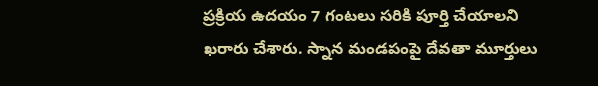ప్రక్రియ ఉదయం 7 గంటలు సరికి పూర్తి చేయాలని ఖరారు చేశారు. స్నాన మండపంపై దేవతా మూర్తులు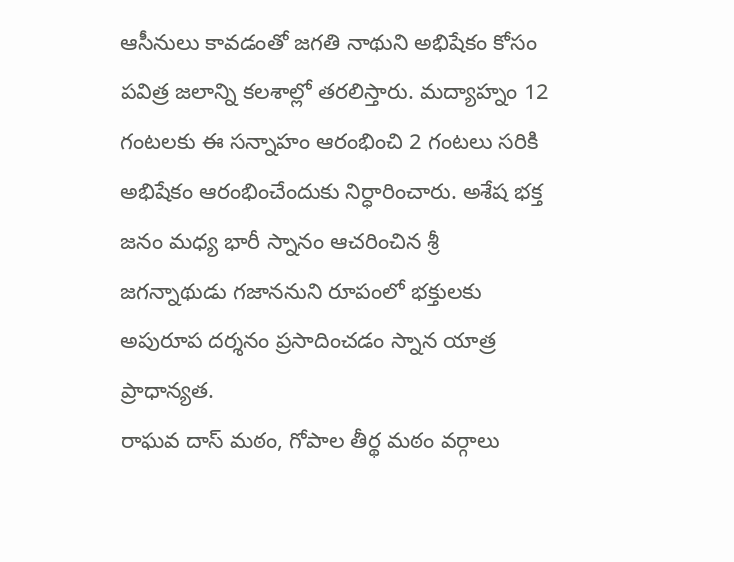ఆసీనులు కావడంతో జగతి నాథుని అభిషేకం కోసం పవిత్ర జలాన్ని కలశాల్లో తరలిస్తారు. మద్యాహ్నం 12 గంటలకు ఈ సన్నాహం ఆరంభించి 2 గంటలు సరికి అభిషేకం ఆరంభించేందుకు నిర్ధారించారు. అశేష భక్త జనం మధ్య భారీ స్నానం ఆచరించిన శ్రీ జగన్నాథుడు గజాననుని రూపంలో భక్తులకు అపురూప దర్శనం ప్రసాదించడం స్నాన యాత్ర ప్రాధాన్యత.
రాఘవ దాస్ మఠం, గోపాల తీర్థ మఠం వర్గాలు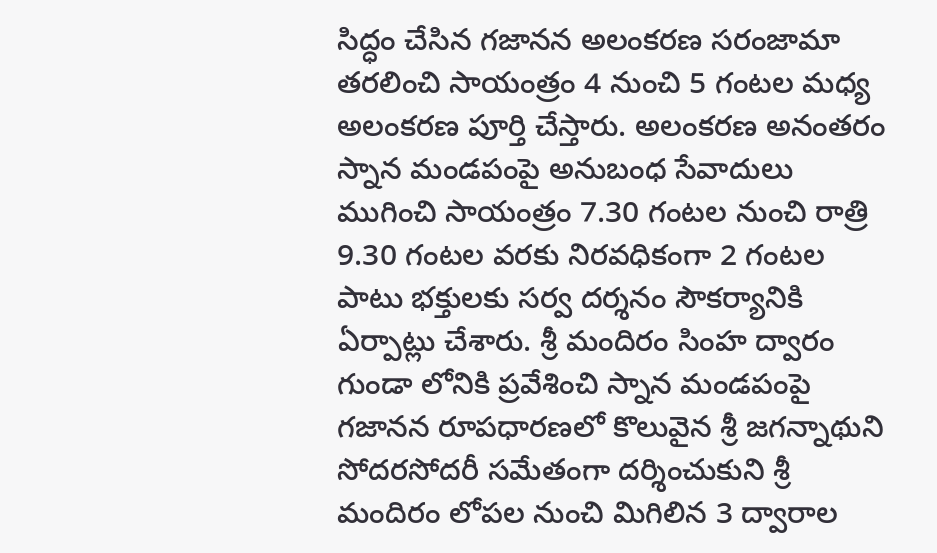సిద్ధం చేసిన గజానన అలంకరణ సరంజామా తరలించి సాయంత్రం 4 నుంచి 5 గంటల మధ్య అలంకరణ పూర్తి చేస్తారు. అలంకరణ అనంతరం స్నాన మండపంపై అనుబంధ సేవాదులు ముగించి సాయంత్రం 7.30 గంటల నుంచి రాత్రి 9.30 గంటల వరకు నిరవధికంగా 2 గంటల పాటు భక్తులకు సర్వ దర్శనం సౌకర్యానికి ఏర్పాట్లు చేశారు. శ్రీ మందిరం సింహ ద్వారం గుండా లోనికి ప్రవేశించి స్నాన మండపంపై గజానన రూపధారణలో కొలువైన శ్రీ జగన్నాథుని సోదరసోదరీ సమేతంగా దర్శించుకుని శ్రీ మందిరం లోపల నుంచి మిగిలిన 3 ద్వారాల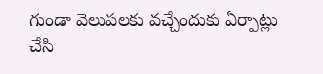గుండా వెలుపలకు వచ్చేందుకు ఏర్పాట్లు చేసి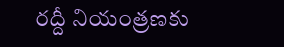రద్దీ నియంత్రణకు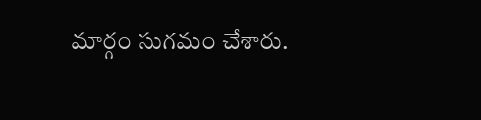మార్గం సుగమం చేశారు.